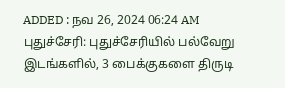ADDED : நவ 26, 2024 06:24 AM
புதுச்சேரி: புதுச்சேரியில் பல்வேறு இடங்களில், 3 பைக்குகளை திருடி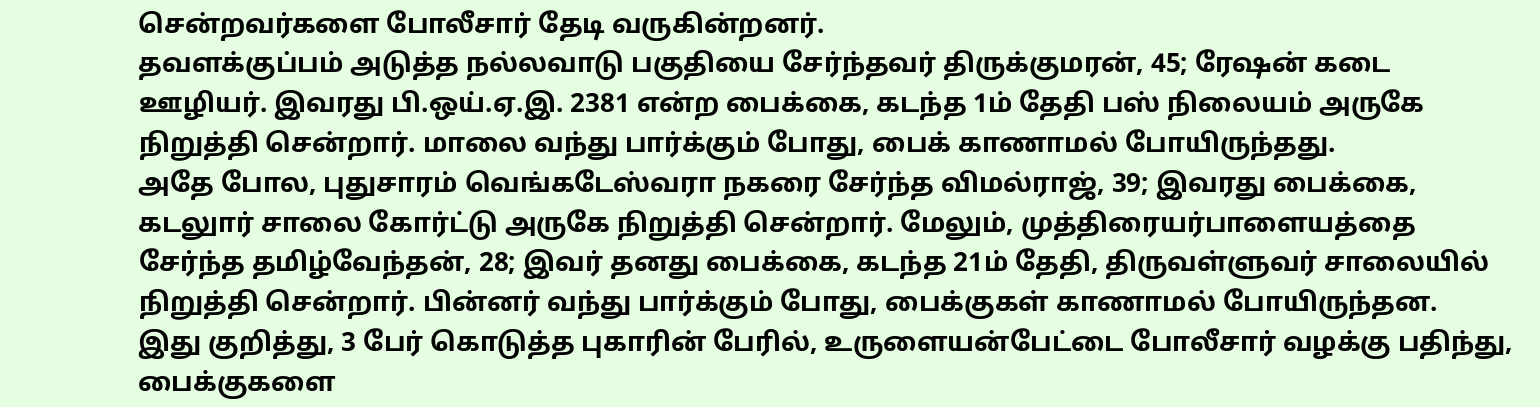சென்றவர்களை போலீசார் தேடி வருகின்றனர்.
தவளக்குப்பம் அடுத்த நல்லவாடு பகுதியை சேர்ந்தவர் திருக்குமரன், 45; ரேஷன் கடை ஊழியர். இவரது பி.ஒய்.ஏ.இ. 2381 என்ற பைக்கை, கடந்த 1ம் தேதி பஸ் நிலையம் அருகே நிறுத்தி சென்றார். மாலை வந்து பார்க்கும் போது, பைக் காணாமல் போயிருந்தது.
அதே போல, புதுசாரம் வெங்கடேஸ்வரா நகரை சேர்ந்த விமல்ராஜ், 39; இவரது பைக்கை, கடலுார் சாலை கோர்ட்டு அருகே நிறுத்தி சென்றார். மேலும், முத்திரையர்பாளையத்தை சேர்ந்த தமிழ்வேந்தன், 28; இவர் தனது பைக்கை, கடந்த 21ம் தேதி, திருவள்ளுவர் சாலையில் நிறுத்தி சென்றார். பின்னர் வந்து பார்க்கும் போது, பைக்குகள் காணாமல் போயிருந்தன.
இது குறித்து, 3 பேர் கொடுத்த புகாரின் பேரில், உருளையன்பேட்டை போலீசார் வழக்கு பதிந்து, பைக்குகளை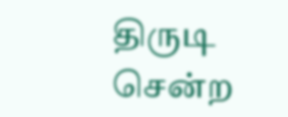திருடி சென்ற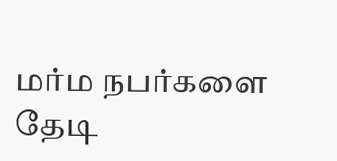மர்ம நபர்களை தேடி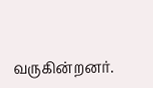வருகின்றனர்.